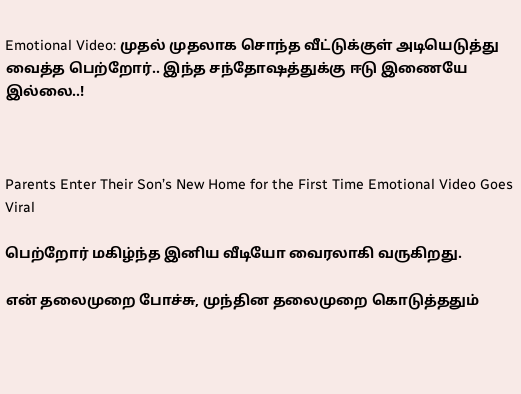Emotional Video: முதல் முதலாக சொந்த வீட்டுக்குள் அடியெடுத்து வைத்த பெற்றோர்.. இந்த சந்தோஷத்துக்கு ஈடு இணையே இல்லை..!



Parents Enter Their Son’s New Home for the First Time Emotional Video Goes Viral

பெற்றோர் மகிழ்ந்த இனிய வீடியோ வைரலாகி வருகிறது.

என் தலைமுறை போச்சு, முந்தின தலைமுறை கொடுத்ததும்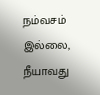நம்வசம் இல்லை, நீயாவது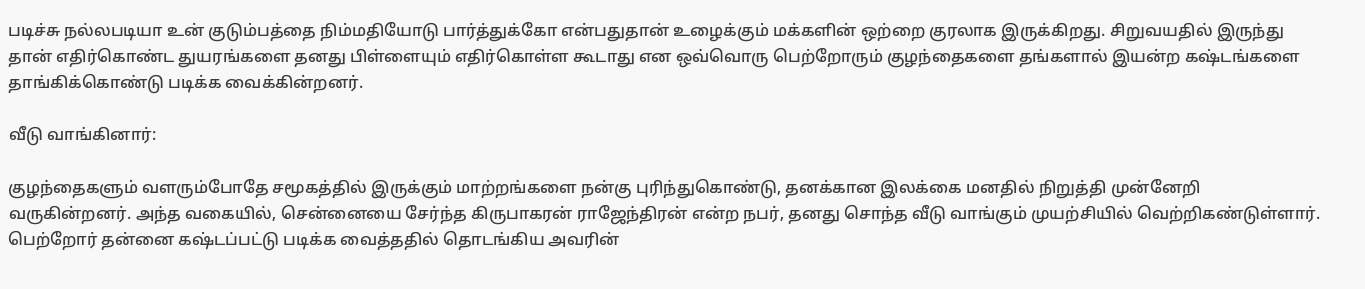படிச்சு நல்லபடியா உன் குடும்பத்தை நிம்மதியோடு பார்த்துக்கோ என்பதுதான் உழைக்கும் மக்களின் ஒற்றை குரலாக இருக்கிறது. சிறுவயதில் இருந்து தான் எதிர்கொண்ட துயரங்களை தனது பிள்ளையும் எதிர்கொள்ள கூடாது என ஒவ்வொரு பெற்றோரும் குழந்தைகளை தங்களால் இயன்ற கஷ்டங்களை தாங்கிக்கொண்டு படிக்க வைக்கின்றனர்.

வீடு வாங்கினார்:

குழந்தைகளும் வளரும்போதே சமூகத்தில் இருக்கும் மாற்றங்களை நன்கு புரிந்துகொண்டு, தனக்கான இலக்கை மனதில் நிறுத்தி முன்னேறி வருகின்றனர். அந்த வகையில், சென்னையை சேர்ந்த கிருபாகரன் ராஜேந்திரன் என்ற நபர், தனது சொந்த வீடு வாங்கும் முயற்சியில் வெற்றிகண்டுள்ளார். பெற்றோர் தன்னை கஷ்டப்பட்டு படிக்க வைத்ததில் தொடங்கிய அவரின்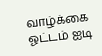வாழ்க்கை ஓட்டம் ஐடி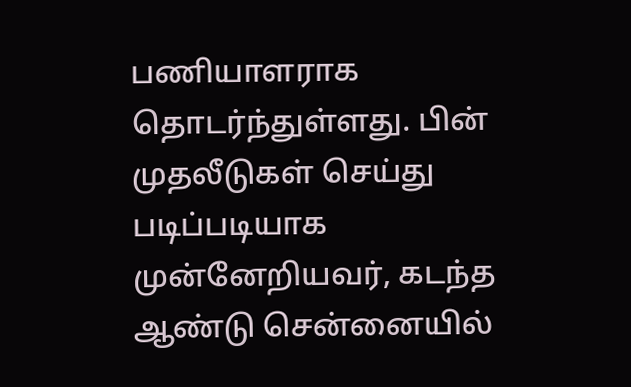பணியாளராக தொடர்ந்துள்ளது. பின் முதலீடுகள் செய்து படிப்படியாக முன்னேறியவர், கடந்த ஆண்டு சென்னையில்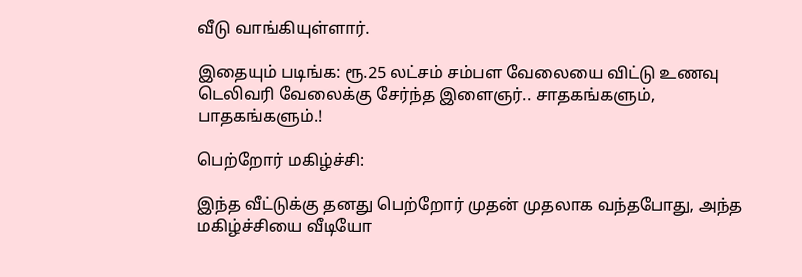வீடு வாங்கியுள்ளார்.

இதையும் படிங்க: ரூ.25 லட்சம் சம்பள வேலையை விட்டு உணவு டெலிவரி வேலைக்கு சேர்ந்த இளைஞர்.. சாதகங்களும், பாதகங்களும்.!

பெற்றோர் மகிழ்ச்சி:

இந்த வீட்டுக்கு தனது பெற்றோர் முதன் முதலாக வந்தபோது, அந்த மகிழ்ச்சியை வீடியோ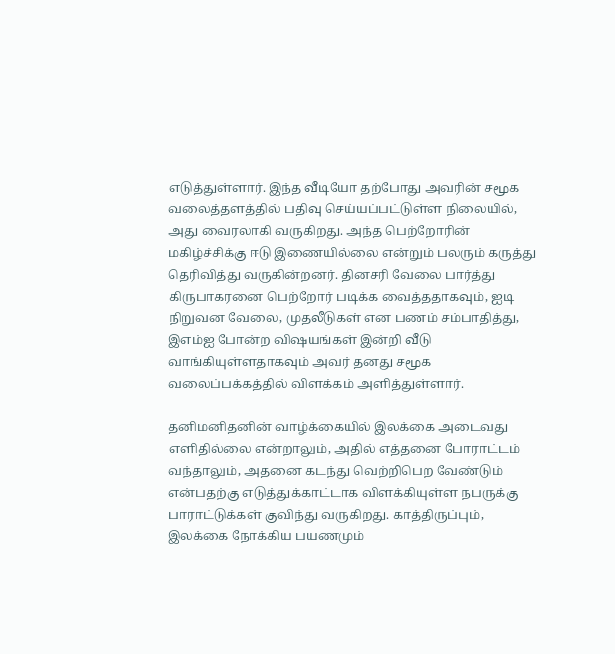எடுத்துள்ளார். இந்த வீடியோ தற்போது அவரின் சமூக வலைத்தளத்தில் பதிவு செய்யப்பட்டுள்ள நிலையில், அது வைரலாகி வருகிறது. அந்த பெற்றோரின் மகிழ்ச்சிக்கு ஈடு இணையில்லை என்றும் பலரும் கருத்து தெரிவித்து வருகின்றனர். தினசரி வேலை பார்த்து கிருபாகரனை பெற்றோர் படிக்க வைத்ததாகவும், ஐடி நிறுவன வேலை, முதலீடுகள் என பணம் சம்பாதித்து, இஎம்ஐ போன்ற விஷயங்கள் இன்றி வீடு வாங்கியுள்ளதாகவும் அவர் தனது சமூக வலைப்பக்கத்தில் விளக்கம் அளித்துள்ளார்.

தனிமனிதனின் வாழ்க்கையில் இலக்கை அடைவது எளிதில்லை என்றாலும், அதில் எத்தனை போராட்டம் வந்தாலும், அதனை கடந்து வெற்றிபெற வேண்டும் என்பதற்கு எடுத்துக்காட்டாக விளக்கியுள்ள நபருக்கு பாராட்டுக்கள் குவிந்து வருகிறது. காத்திருப்பும், இலக்கை நோக்கிய பயணமும்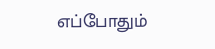எப்போதும்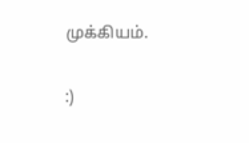முக்கியம்.

:)